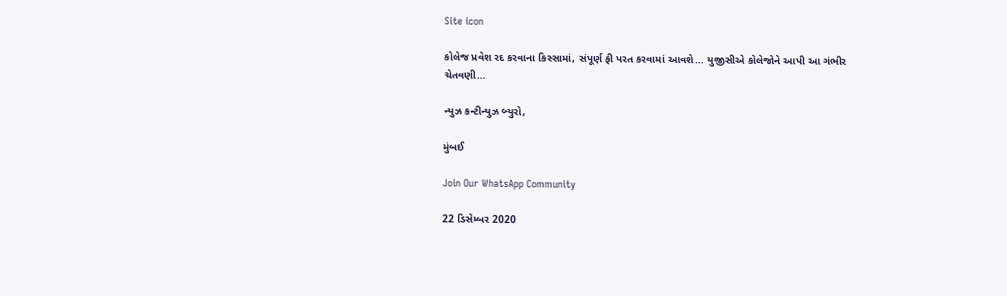Site icon

કોલેજ પ્રવેશ રદ કરવાના કિસ્સામાં, સંપૂર્ણ ફી પરત કરવામાં આવશે… યુજીસીએ કોલેજોને આપી આ ગંભીર ચેતવણી…

ન્યુઝ કન્ટીન્યુઝ બ્યુરો,

મુંબઈ

Join Our WhatsApp Community

22 ડિસેમ્બર 2020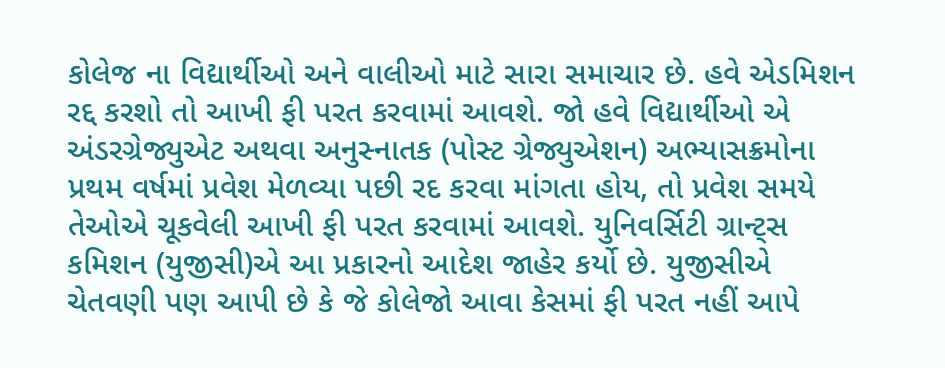કોલેજ ના વિદ્યાર્થીઓ અને વાલીઓ માટે સારા સમાચાર છે. હવે એડમિશન રદ્દ કરશો તો આખી ફી પરત કરવામાં આવશે. જો હવે વિદ્યાર્થીઓ એ અંડરગ્રેજ્યુએટ અથવા અનુસ્નાતક (પોસ્ટ ગ્રેજ્યુએશન) અભ્યાસક્રમોના પ્રથમ વર્ષમાં પ્રવેશ મેળવ્યા પછી રદ કરવા માંગતા હોય, તો પ્રવેશ સમયે તેઓએ ચૂકવેલી આખી ફી પરત કરવામાં આવશે. યુનિવર્સિટી ગ્રાન્ટ્સ કમિશન (યુજીસી)એ આ પ્રકારનો આદેશ જાહેર કર્યો છે. યુજીસીએ ચેતવણી પણ આપી છે કે જે કોલેજો આવા કેસમાં ફી પરત નહીં આપે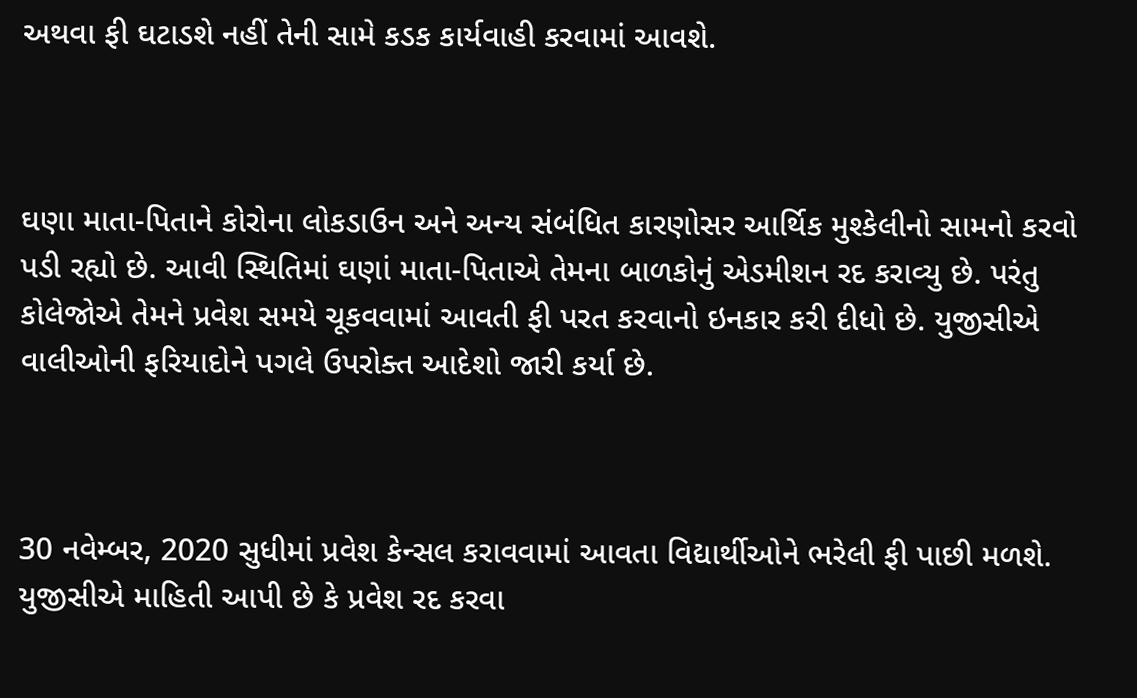અથવા ફી ઘટાડશે નહીં તેની સામે કડક કાર્યવાહી કરવામાં આવશે.



ઘણા માતા-પિતાને કોરોના લોકડાઉન અને અન્ય સંબંધિત કારણોસર આર્થિક મુશ્કેલીનો સામનો કરવો પડી રહ્યો છે. આવી સ્થિતિમાં ઘણાં માતા-પિતાએ તેમના બાળકોનું એડમીશન રદ કરાવ્યુ છે. પરંતુ કોલેજોએ તેમને પ્રવેશ સમયે ચૂકવવામાં આવતી ફી પરત કરવાનો ઇનકાર કરી દીધો છે. યુજીસીએ વાલીઓની ફરિયાદોને પગલે ઉપરોક્ત આદેશો જારી કર્યા છે.



30 નવેમ્બર, 2020 સુધીમાં પ્રવેશ કેન્સલ કરાવવામાં આવતા વિદ્યાર્થીઓને ભરેલી ફી પાછી મળશે. યુજીસીએ માહિતી આપી છે કે પ્રવેશ રદ કરવા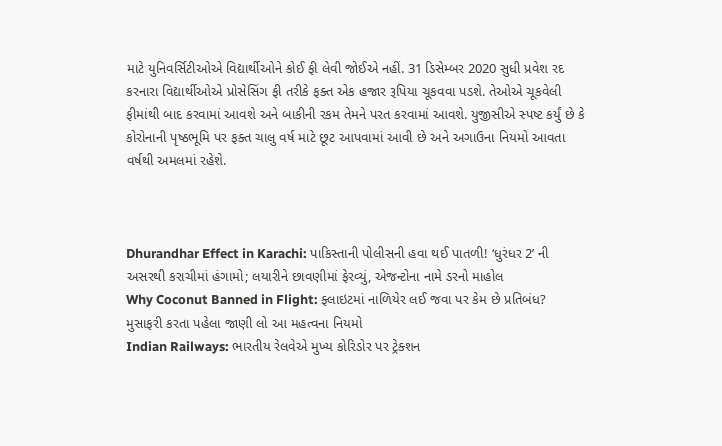માટે યુનિવર્સિટીઓએ વિદ્યાર્થીઓને કોઈ ફી લેવી જોઈએ નહીં. 31 ડિસેમ્બર 2020 સુધી પ્રવેશ રદ કરનારા વિદ્યાર્થીઓએ પ્રોસેસિંગ ફી તરીકે ફક્ત એક હજાર રૂપિયા ચૂકવવા પડશે. તેઓએ ચૂકવેલી ફીમાંથી બાદ કરવામાં આવશે અને બાકીની રકમ તેમને પરત કરવામાં આવશે. યુજીસીએ સ્પષ્ટ કર્યું છે કે કોરોનાની પૃષ્ઠભૂમિ પર ફક્ત ચાલુ વર્ષ માટે છૂટ આપવામાં આવી છે અને અગાઉના નિયમો આવતા વર્ષથી અમલમાં રહેશે.



Dhurandhar Effect in Karachi: પાકિસ્તાની પોલીસની હવા થઈ પાતળી! ‘ધુરંધર 2’ ની અસરથી કરાચીમાં હંગામો; લયારીને છાવણીમાં ફેરવ્યું, એજન્ટોના નામે ડરનો માહોલ
Why Coconut Banned in Flight: ફ્લાઇટમાં નાળિયેર લઈ જવા પર કેમ છે પ્રતિબંધ? મુસાફરી કરતા પહેલા જાણી લો આ મહત્વના નિયમો
Indian Railways: ભારતીય રેલવેએ મુખ્ય કોરિડોર પર ટ્રેક્શન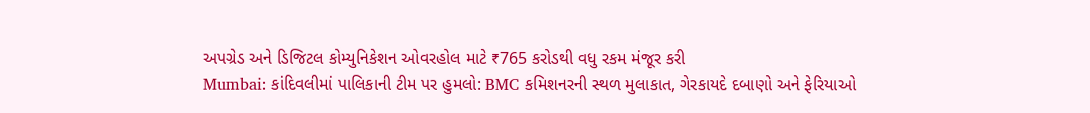અપગ્રેડ અને ડિજિટલ કોમ્યુનિકેશન ઓવરહોલ માટે ₹765 કરોડથી વધુ રકમ મંજૂર કરી
Mumbai: કાંદિવલીમાં પાલિકાની ટીમ પર હુમલો: BMC કમિશનરની સ્થળ મુલાકાત, ગેરકાયદે દબાણો અને ફેરિયાઓ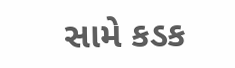સામે કડક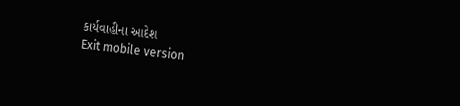કાર્યવાહીના આદેશ
Exit mobile version